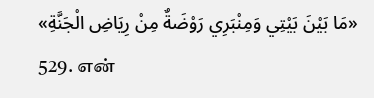«مَا بَيْنَ بَيْتِي وَمِنْبَرِي رَوْضَةٌ مِنْ رِيَاضِ الْجَنَّةِ»
529. என்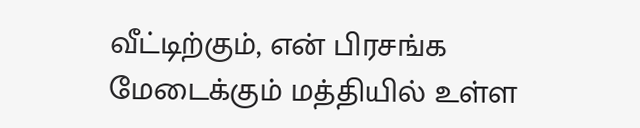வீட்டிற்கும், என் பிரசங்க மேடைக்கும் மத்தியில் உள்ள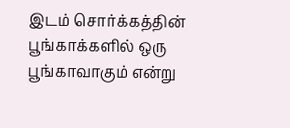இடம் சொர்க்கத்தின் பூங்காக்களில் ஒரு பூங்காவாகும் என்று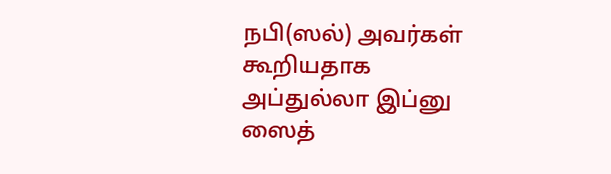நபி(ஸல்) அவர்கள் கூறியதாக அப்துல்லா இப்னு ஸைத்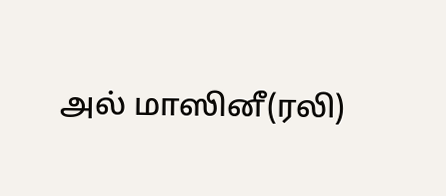அல் மாஸினீ(ரலி)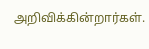அறிவிக்கின்றார்கள்.